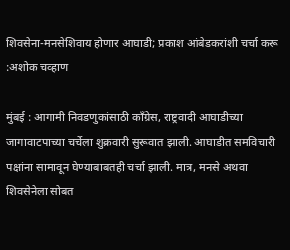शिवसेना-मनसेशिवाय होणार आघाडी; प्रकाश आंबेडकरांशी चर्चा करू :अशोक चव्हाण

मुंबई : आगामी निवडणुकांसाठी काँग्रेस, राष्ट्रवादी आघाडीच्या जागावाटपाच्या चर्चेला शुक्रवारी सुरूवात झाली. आघाडीत समविचारी पक्षांना सामावून घेण्याबाबतही चर्चा झाली. मात्र, मनसे अथवा शिवसेनेला सोबत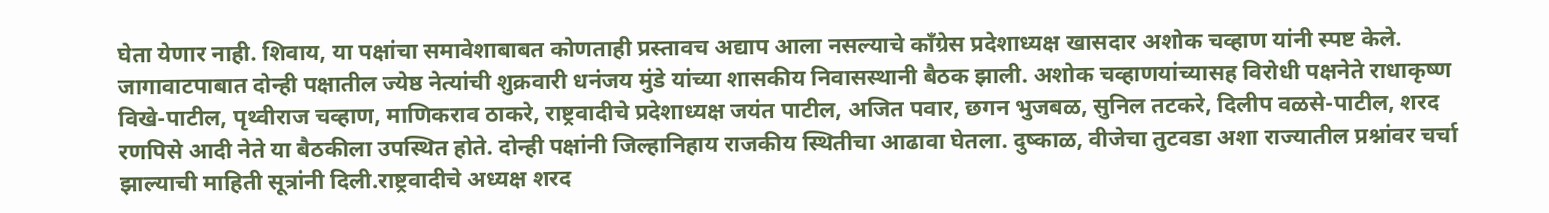घेता येणार नाही. शिवाय, या पक्षांचा समावेशाबाबत कोणताही प्रस्तावच अद्याप आला नसल्याचे काँग्रेस प्रदेशाध्यक्ष खासदार अशोक चव्हाण यांनी स्पष्ट केले.
जागावाटपाबात दोन्ही पक्षातील ज्येष्ठ नेत्यांची शुक्रवारी धनंजय मुंडे यांच्या शासकीय निवासस्थानी बैठक झाली. अशोक चव्हाणयांच्यासह विरोधी पक्षनेते राधाकृष्ण विखे-पाटील, पृथ्वीराज चव्हाण, माणिकराव ठाकरे, राष्ट्रवादीचे प्रदेशाध्यक्ष जयंत पाटील, अजित पवार, छगन भुजबळ, सुनिल तटकरे, दिलीप वळसे-पाटील, शरद रणपिसे आदी नेते या बैठकीला उपस्थित होते. दोन्ही पक्षांनी जिल्हानिहाय राजकीय स्थितीचा आढावा घेतला. दुष्काळ, वीजेचा तुटवडा अशा राज्यातील प्रश्नांवर चर्चा झाल्याची माहिती सूत्रांनी दिली.राष्ट्रवादीचे अध्यक्ष शरद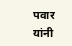पवार यांनी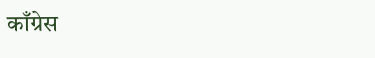काँग्रेस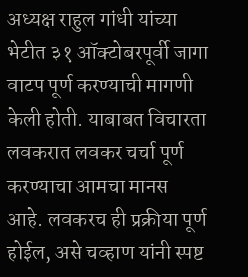अध्यक्ष राहुल गांधी यांच्या भेटीत ३१ ऑक्टोबरपूर्वी जागा वाटप पूर्ण करण्याची मागणी केली होती. याबाबत विचारता लवकरात लवकर चर्चा पूर्ण करण्याचा आमचा मानस आहे. लवकरच ही प्रक्रीया पूर्ण होईल, असे चव्हाण यांनी स्पष्ट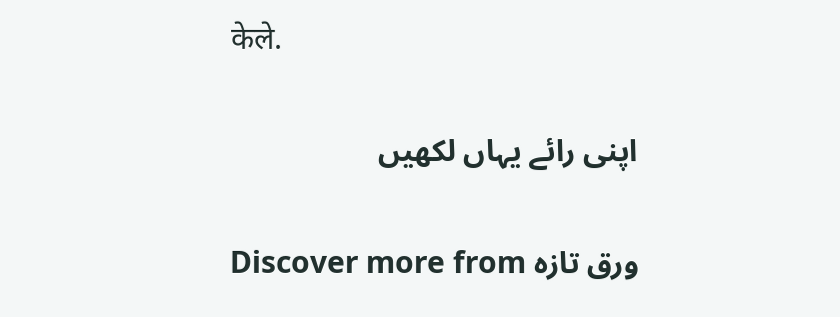केले.

اپنی رائے یہاں لکھیں

Discover more from ورق تازہ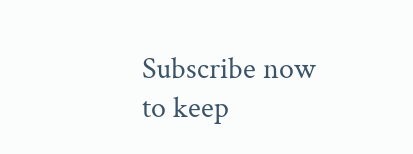Subscribe now to keep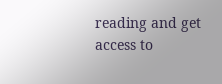reading and get access to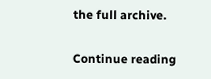the full archive.

Continue reading